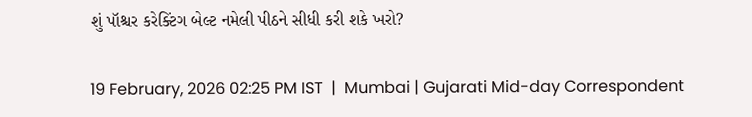શું પૉશ્ચર કરેક્ટિંગ બેલ્ટ નમેલી પીઠને સીધી કરી શકે ખરો?

19 February, 2026 02:25 PM IST  |  Mumbai | Gujarati Mid-day Correspondent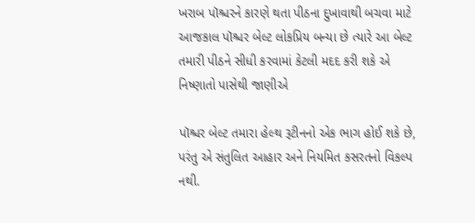ખરાબ પૉશ્ચરને કારણે થતા પીઠના દુખાવાથી બચવા માટે આજકાલ પૉશ્ચર બેલ્ટ લોકપ્રિય બન્યા છે ત્યારે આ બેલ્ટ તમારી પીઠને સીધી કરવામાં કેટલી મદદ કરી શકે એ નિષ્ણાતો પાસેથી જાણીએ

પૉશ્ચર બેલ્ટ તમારા હેલ્થ રૂટીનનો એક ભાગ હોઈ શકે છે, પરંતુ એ સંતુલિત આહાર અને નિયમિત કસરતનો વિકલ્પ નથી.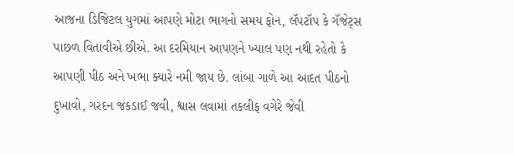આજના ડિજિટલ યુગમાં આપણે મોટા ભાગનો સમય ફોન, લૅપટૉપ કે ગૅજેટ્સ પાછળ વિતાવીએ છીએ. આ દરમિયાન આપણને ખ્યાલ પણ નથી રહેતો કે આપણી પીઠ અને ખભા ક્યારે નમી જાય છે. લાંબા ગાળે આ આદત પીઠનો દુખાવો, ગરદન જકડાઈ જવી, શ્વાસ લવામાં તકલીફ વગેરે જેવી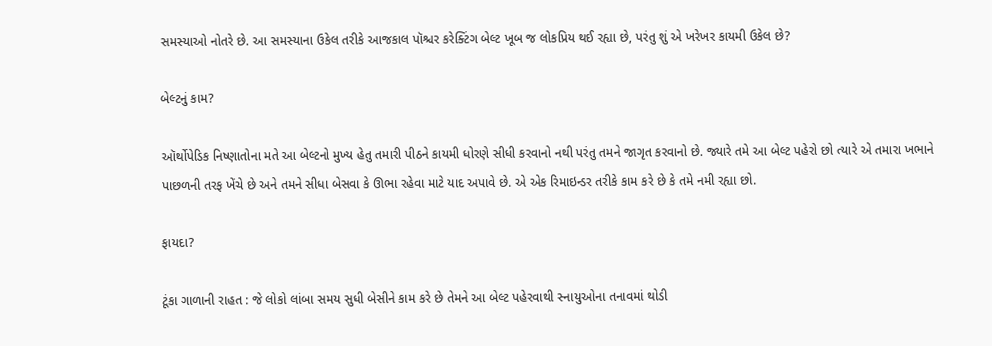સમસ્યાઓ નોતરે છે. આ સમસ્યાના ઉકેલ તરીકે આજકાલ પૉશ્ચર કરેક્ટિંગ બેલ્ટ ખૂબ જ લોકપ્રિય થઈ રહ્યા છે, પરંતુ શું એ ખરેખર કાયમી ઉકેલ છે?

બેલ્ટનું કામ?

ઑર્થોપેડિક નિષ્ણાતોના મતે આ બેલ્ટનો મુખ્ય હેતુ તમારી પીઠને કાયમી ધોરણે સીધી કરવાનો નથી પરંતુ તમને જાગૃત કરવાનો છે. જ્યારે તમે આ બેલ્ટ પહેરો છો ત્યારે એ તમારા ખભાને પાછળની તરફ ખેંચે છે અને તમને સીધા બેસવા કે ઊભા રહેવા માટે યાદ અપાવે છે. એ એક રિમાઇન્ડર તરીકે કામ કરે છે કે તમે નમી રહ્યા છો.

ફાયદા?

ટૂંકા ગાળાની રાહત : જે લોકો લાંબા સમય સુધી બેસીને કામ કરે છે તેમને આ બેલ્ટ પહેરવાથી સ્નાયુઓના તનાવમાં થોડી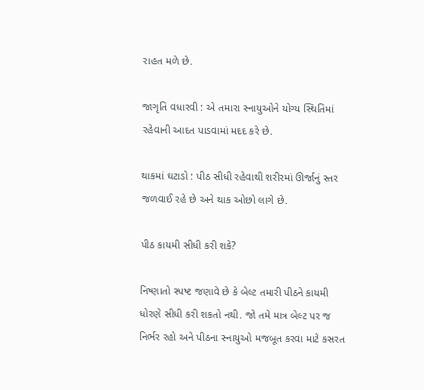રાહત મળે છે.

જાગૃતિ વધારવી : એ તમારા સ્નાયુઓને યોગ્ય સ્થિતિમાં રહેવાની આદત પાડવામાં મદદ કરે છે.

થાકમાં ઘટાડો : પીઠ સીધી રહેવાથી શરીરમાં ઊર્જાનું સ્તર જળવાઈ રહે છે અને થાક ઓછો લાગે છે.

પીઠ કાયમી સીધી કરી શકે?

નિષ્ણાતો સ્પષ્ટ જણાવે છે કે બેલ્ટ તમારી પીઠને કાયમી ધોરણે સીધી કરી શકતો નથી. જો તમે માત્ર બેલ્ટ પર જ નિર્ભર રહો અને પીઠના સ્નાયુઓ મજબૂત કરવા માટે કસરત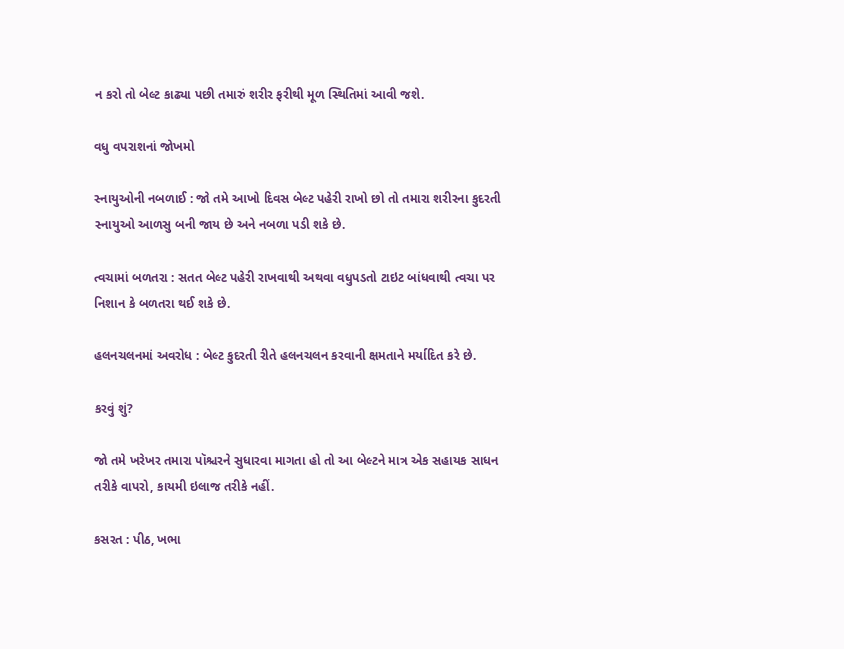ન કરો તો બેલ્ટ કાઢ્યા પછી તમારું શરીર ફરીથી મૂળ સ્થિતિમાં આવી જશે.

વધુ વપરાશનાં જોખમો

સ્નાયુઓની નબળાઈ : જો તમે આખો દિવસ બેલ્ટ પહેરી રાખો છો તો તમારા શરીરના કુદરતી સ્નાયુઓ આળસુ બની જાય છે અને નબળા પડી શકે છે.

ત્વચામાં બળતરા : સતત બેલ્ટ પહેરી રાખવાથી અથવા વધુપડતો ટાઇટ બાંધવાથી ત્વચા પર નિશાન કે બળતરા થઈ શકે છે.

હલનચલનમાં અવરોધ : બેલ્ટ કુદરતી રીતે હલનચલન કરવાની ક્ષમતાને મર્યાદિત કરે છે.

કરવું શું?

જો તમે ખરેખર તમારા પૉશ્ચરને સુધારવા માગતા હો તો આ બેલ્ટને માત્ર એક સહાયક સાધન તરીકે વાપરો, કાયમી ઇલાજ તરીકે નહીં.

કસરત : પીઠ, ખભા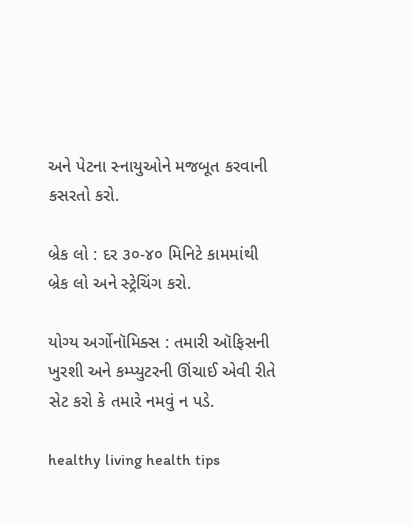અને પેટના સ્નાયુઓને મજબૂત કરવાની કસરતો કરો.

બ્રેક લો : દર ૩૦-૪૦ મિનિટે કામમાંથી બ્રેક લો અને સ્ટ્રેચિંગ કરો.

યોગ્ય અર્ગોનૉમિક્સ : તમારી ઑફિસની ખુરશી અને કમ્પ્યુટરની ઊંચાઈ એવી રીતે સેટ કરો કે તમારે નમવું ન પડે.

healthy living health tips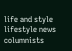life and style lifestyle news columnists